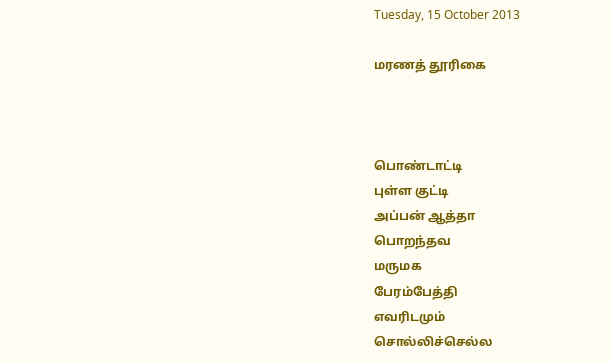Tuesday, 15 October 2013

மரணத் தூரிகை



பொண்டாட்டி
புள்ள குட்டி
அப்பன் ஆத்தா
பொறந்தவ
மருமக
பேரம்பேத்தி
எவரிடமும்
சொல்லிச்செல்ல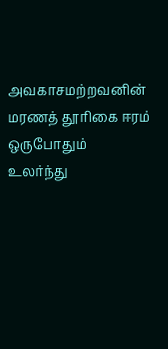அவகாசமற்றவனின்
மரணத் தூரிகை ஈரம்
ஒருபோதும்
உலர்ந்து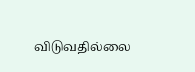விடுவதில்லை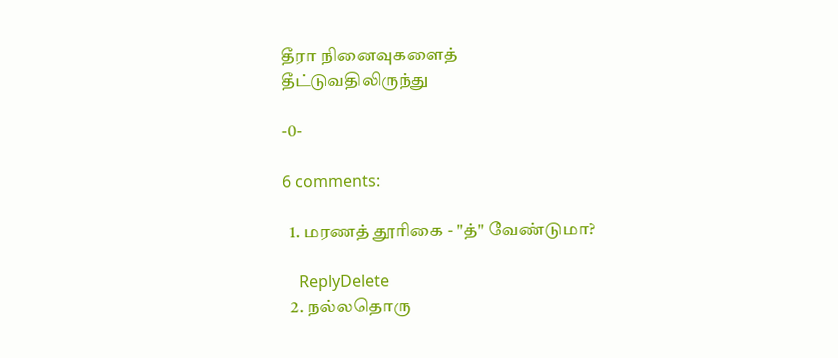தீரா நினைவுகளைத்
தீட்டுவதிலிருந்து

-0-

6 comments:

  1. மரணத் தூரிகை - "த்" வேண்டுமா?

    ReplyDelete
  2. நல்லதொரு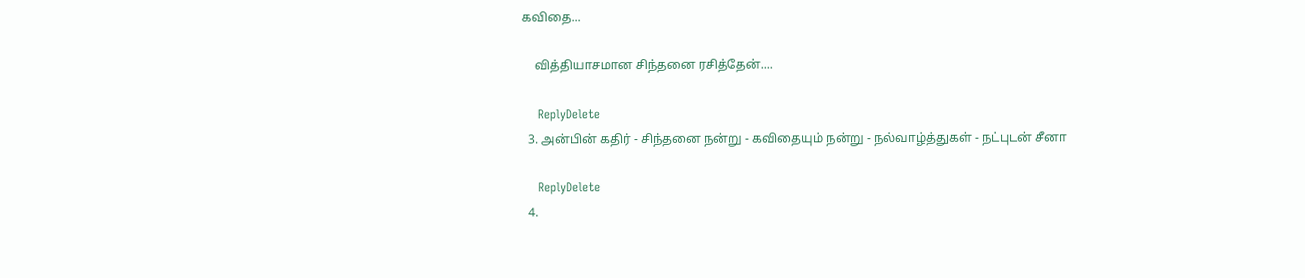கவிதை...

    வித்தியாசமான சிந்தனை ரசித்தேன்....

    ReplyDelete
  3. அன்பின் கதிர் - சிந்தனை நன்று - கவிதையும் நன்று - நல்வாழ்த்துகள் - நட்புடன் சீனா

    ReplyDelete
  4.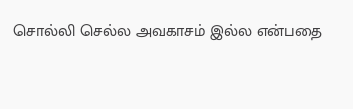சொல்லி செல்ல அவகாசம் இல்ல என்பதை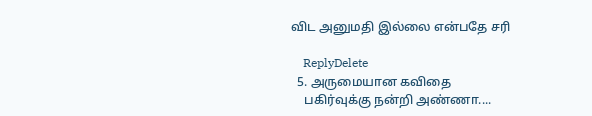விட அனுமதி இல்லை என்பதே சரி

    ReplyDelete
  5. அருமையான கவிதை
    பகிர்வுக்கு நன்றி அண்ணா....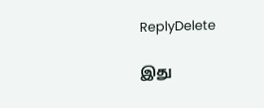ReplyDelete

இது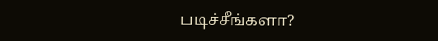படிச்சீங்களா?